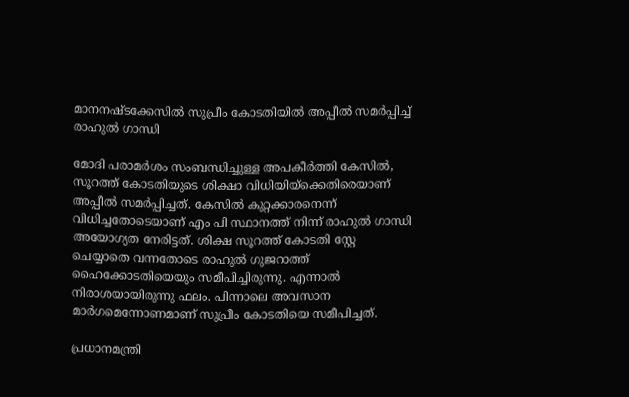മാനനഷ്ടക്കേസില്‍ സുപ്രീം കോടതിയില്‍ അപ്പീല്‍ സമര്‍പ്പിച്ച് രാഹുല്‍ ഗാന്ധി

മോദി പരാമര്‍ശം സംബന്ധിച്ചുള്ള അപകീര്‍ത്തി കേസില്‍, സൂറത്ത് കോടതിയുടെ ശിക്ഷാ വിധിയിയ്‌ക്കെതിരെയാണ് അപ്പീല്‍ സമര്‍പ്പിച്ചത്. കേസില്‍ കുറ്റക്കാരനെന്ന് വിധിച്ചതോടെയാണ് എം പി സ്ഥാനത്ത് നിന്ന് രാഹുല്‍ ഗാന്ധി അയോഗ്യത നേരിട്ടത്. ശിക്ഷ സൂറത്ത് കോടതി സ്റ്റേ ചെയ്യാതെ വന്നതോടെ രാഹുല്‍ ഗുജറാത്ത് ഹൈക്കോടതിയെയും സമീപിച്ചിരുന്നു. എന്നാല്‍ നിരാശയായിരുന്നു ഫലം. പിന്നാലെ അവസാന മാര്‍ഗമെന്നോണമാണ് സുപ്രീം കോടതിയെ സമീപിച്ചത്.

പ്രധാനമന്ത്രി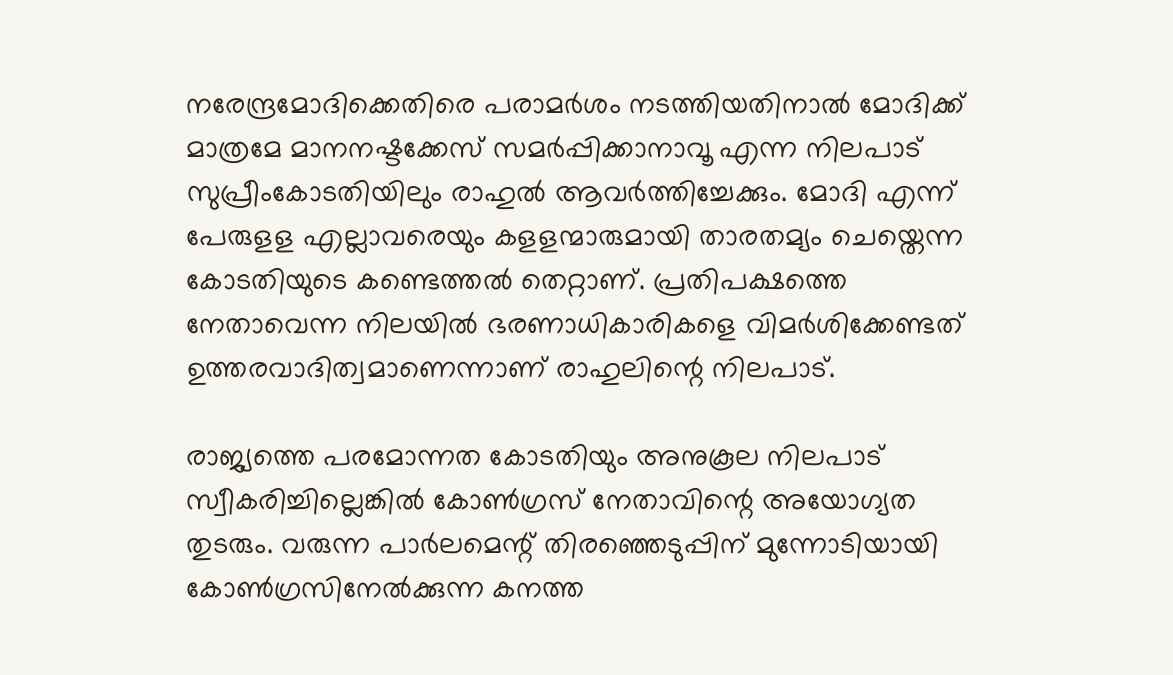നരേന്ദ്രമോദിക്കെതിരെ പരാമര്‍ശം നടത്തിയതിനാല്‍ മോദിക്ക് മാത്രമേ മാനനഷ്ടക്കേസ് സമര്‍പ്പിക്കാനാവൂ എന്ന നിലപാട് സുപ്രീംകോടതിയിലും രാഹുല്‍ ആവര്‍ത്തിച്ചേക്കും. മോദി എന്ന് പേരുളള എല്ലാവരെയും കളളന്മാരുമായി താരതമ്യം ചെയ്തെന്ന കോടതിയുടെ കണ്ടെത്തല്‍ തെറ്റാണ്. പ്രതിപക്ഷത്തെ നേതാവെന്ന നിലയില്‍ ഭരണാധികാരികളെ വിമര്‍ശിക്കേണ്ടത് ഉത്തരവാദിത്വമാണെന്നാണ് രാഹുലിന്റെ നിലപാട്.

രാജ്യത്തെ പരമോന്നത കോടതിയും അനുകൂല നിലപാട് സ്വീകരിച്ചില്ലെങ്കില്‍ കോണ്‍ഗ്രസ് നേതാവിന്റെ അയോഗ്യത തുടരും. വരുന്ന പാര്‍ലമെന്റ് തിരഞ്ഞെടുപ്പിന് മുന്നോടിയായി കോണ്‍ഗ്രസിനേല്‍ക്കുന്ന കനത്ത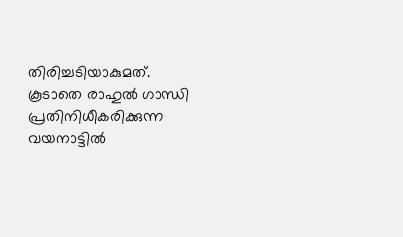തിരിച്ചടിയാകുമത്. കൂടാതെ രാഹുല്‍ ഗാന്ധി പ്രതിനിധീകരിക്കുന്ന വയനാട്ടില്‍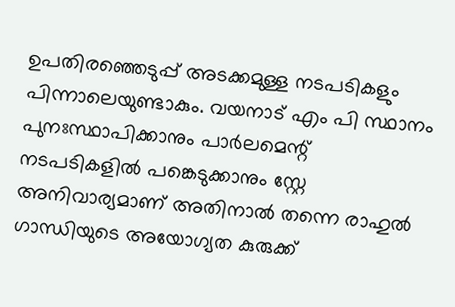ഉപതിരഞ്ഞെടുപ്പ് അടക്കമുള്ള നടപടികളും പിന്നാലെയുണ്ടാകും. വയനാട് എം പി സ്ഥാനം പുനഃസ്ഥാപിക്കാനും പാര്‍ലമെന്റ് നടപടികളില്‍ പങ്കെടുക്കാനും സ്റ്റേ അനിവാര്യമാണ് അതിനാല്‍ തന്നെ രാഹുല്‍ ഗാന്ധിയുടെ അയോഗ്യത കുരുക്ക്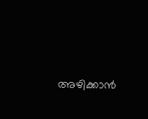അഴിക്കാന്‍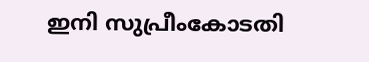ഇനി സുപ്രീംകോടതി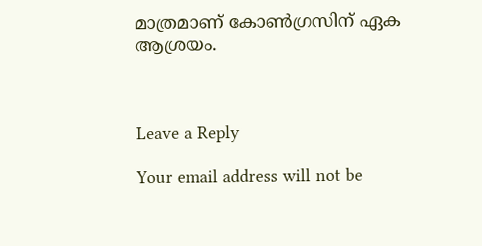മാത്രമാണ് കോണ്‍ഗ്രസിന് ഏക ആശ്രയം.



Leave a Reply

Your email address will not be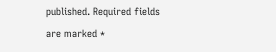published. Required fields are marked *